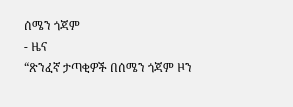ሰሜን ጎጃም
- ዜና
“ጽንፈኛ ታጣቂዎች በሰሜን ጎጃም ዞን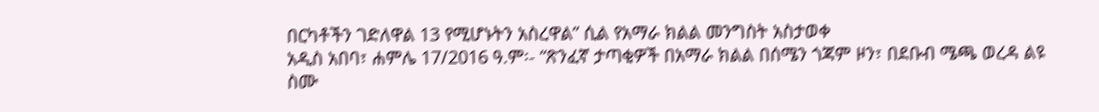በርካቶችን ገድለዋል 13 የሚሆኑትን አስረዋል” ሲል የአማራ ክልል መንግስት አስታወቀ
አዲስ አበባ፣ ሐምሌ 17/2016 ዓ.ም፡- “ጽንፈኛ ታጣቂዎች በአማራ ክልል በሰሜን ጎጃም ዞን፣ በደቡብ ሜጫ ወረዳ ልዩ ስሙ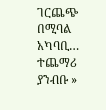ገርጨጭ በሚባል አካባቢ…
ተጨማሪ ያንብቡ »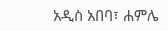አዲስ አበባ፣ ሐምሌ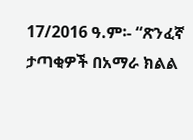17/2016 ዓ.ም፡- “ጽንፈኛ ታጣቂዎች በአማራ ክልል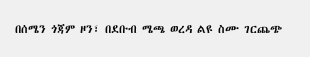በሰሜን ጎጃም ዞን፣ በደቡብ ሜጫ ወረዳ ልዩ ስሙ ገርጨጭ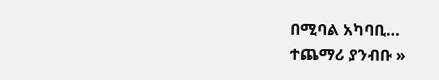በሚባል አካባቢ…
ተጨማሪ ያንብቡ »